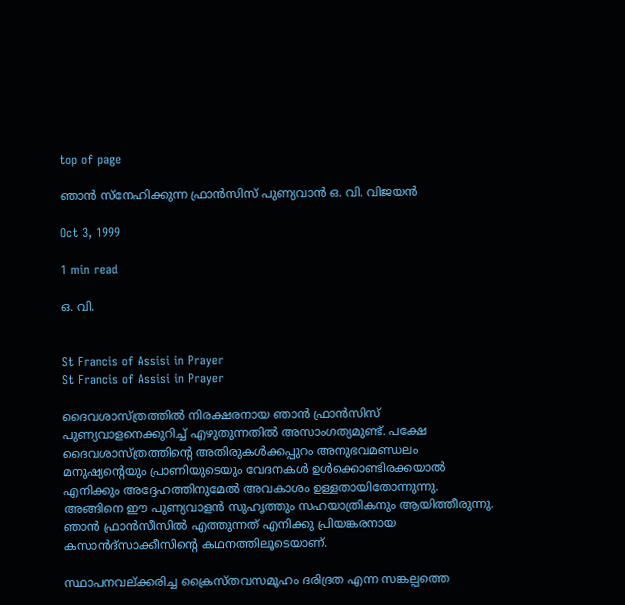top of page

ഞാന്‍ സ്നേഹിക്കുന്ന ഫ്രാന്‍സിസ് പുണ്യവാന്‍ ഒ. വി. വിജയന്‍

Oct 3, 1999

1 min read

ഒ. വി.


St Francis of Assisi in Prayer
St Francis of Assisi in Prayer

ദൈവശാസ്ത്രത്തില്‍ നിരക്ഷരനായ ഞാന്‍ ഫ്രാന്‍സിസ് പുണ്യവാളനെക്കുറിച്ച് എഴുതുന്നതില്‍ അസാംഗത്യമുണ്ട്. പക്ഷേ ദൈവശാസ്ത്രത്തിന്‍റെ അതിരുകള്‍ക്കപ്പുറം അനുഭവമണ്ഡലം മനുഷ്യന്‍റെയും പ്രാണിയുടെയും വേദനകള്‍ ഉള്‍ക്കൊണ്ടിരക്കയാല്‍ എനിക്കും അദ്ദേഹത്തിനുമേല്‍ അവകാശം ഉള്ളതായിതോന്നുന്നു. അങ്ങിനെ ഈ പുണ്യവാളന്‍ സുഹൃത്തും സഹയാത്രികനും ആയിത്തീരുന്നു. ഞാന്‍ ഫ്രാന്‍സീസില്‍ എത്തുന്നത് എനിക്കു പ്രിയങ്കരനായ കസാന്‍ദ്സാക്കീസിന്‍റെ കഥനത്തിലൂടെയാണ്.

സ്ഥാപനവല്ക്കരിച്ച ക്രൈസ്തവസമൂഹം ദരിദ്രത എന്ന സങ്കല്പത്തെ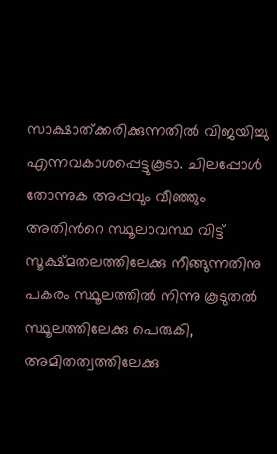സാക്ഷാത്ക്കരിക്കുന്നതില്‍ വിജയിച്ചു എന്നവകാശപ്പെട്ടുകൂടാ. ചിലപ്പോള്‍ തോന്നുക അപ്പവും വീഞ്ഞും അതിന്‍റെ സ്ഥൂലാവസ്ഥ വിട്ട് സൂക്ഷ്മതലത്തിലേക്കു നീങ്ങുന്നതിനു പകരം സ്ഥൂലത്തില്‍ നിന്നു കൂടുതല്‍ സ്ഥൂലത്തിലേക്കു പെരുകി, അമിതത്വത്തിലേക്കു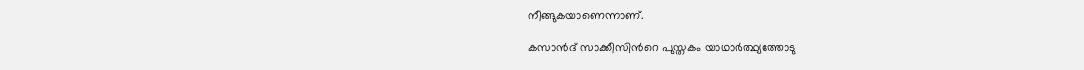നീങ്ങുകയാണെന്നാണ്.

കസാന്‍ദ് സാക്കീസിന്‍റെ പുസ്തകം യാഥാര്‍ത്ഥ്യത്തോടു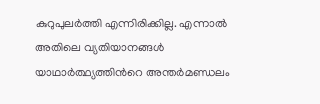കുറുപുലര്‍ത്തി എന്നിരിക്കില്ല. എന്നാല്‍ അതിലെ വ്യതിയാനങ്ങള്‍ യാഥാര്‍ത്ഥ്യത്തിന്‍റെ അന്തര്‍മണ്ഡലം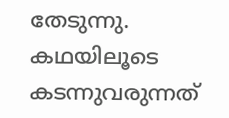തേടുന്നു. കഥയിലൂടെ കടന്നുവരുന്നത്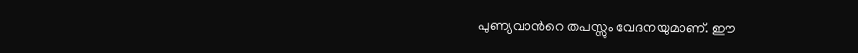പുണ്യവാന്‍റെ തപസ്സും വേദനയുമാണ്. ഈ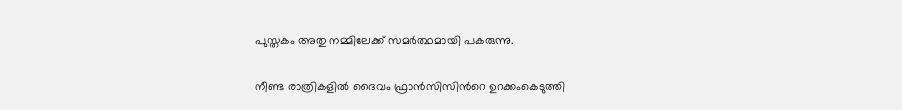പുസ്തകം അതു നമ്മിലേക്ക് സമര്‍ത്ഥമായി പകരുന്നു.

നീണ്ട രാത്രികളില്‍ ദൈവം ഫ്രാന്‍സിസിന്‍റെ ഉറക്കംകെടുത്തി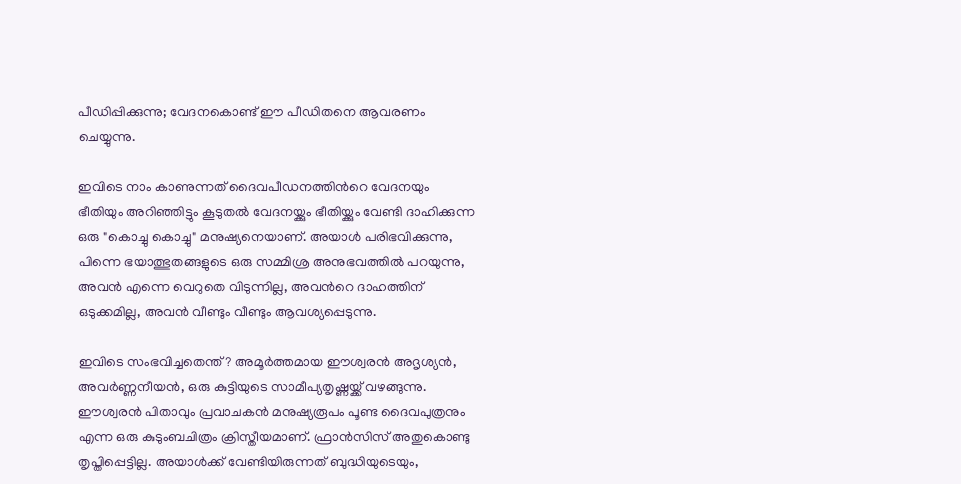പീഡിപ്പിക്കുന്നു; വേദനകൊണ്ട് ഈ പീഡിതനെ ആവരണം ചെയ്യുന്നു.

ഇവിടെ നാം കാണുന്നത് ദൈവപീഡനത്തിന്‍റെ വേദനയും ഭീതിയും അറിഞ്ഞിട്ടും കൂടുതല്‍ വേദനയ്ക്കും ഭീതിയ്ക്കും വേണ്ടി ദാഹിക്കുന്ന ഒരു "കൊച്ചു കൊച്ചു" മനുഷ്യനെയാണ്. അയാള്‍ പരിഭവിക്കുന്നു, പിന്നെ ഭയാത്ഭുതങ്ങളുടെ ഒരു സമ്മിശ്ര അനുഭവത്തില്‍ പറയുന്നു, അവന്‍ എന്നെ വെറുതെ വിടുന്നില്ല, അവന്‍റെ ദാഹത്തിന് ഒടുക്കമില്ല, അവന്‍ വീണ്ടും വീണ്ടും ആവശ്യപ്പെടുന്നു.

ഇവിടെ സംഭവിച്ചതെന്ത്? അമൂര്‍ത്തമായ ഈശ്വരന്‍ അദൃശ്യന്‍, അവര്‍ണ്ണനീയന്‍, ഒരു കുട്ടിയുടെ സാമീപ്യതൃഷ്ണയ്ക്ക് വഴങ്ങുന്നു. ഈശ്വരന്‍ പിതാവും പ്രവാചകന്‍ മനുഷ്യരൂപം പൂണ്ട ദൈവപുത്രനും എന്ന ഒരു കുടുംബചിത്രം ക്രിസ്തീയമാണ്. ഫ്രാന്‍സിസ് അതുകൊണ്ടു തൃപ്തിപ്പെട്ടില്ല. അയാള്‍ക്ക് വേണ്ടിയിരുന്നത് ബുദ്ധിയുടെയും,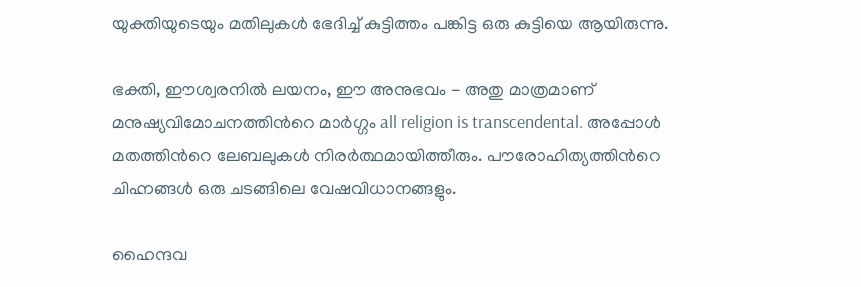യുക്തിയുടെയും മതിലുകള്‍ ഭേദിച്ച് കുട്ടിത്തം പങ്കിട്ട ഒരു കുട്ടിയെ ആയിരുന്നു.

ഭക്തി, ഈശ്വരനില്‍ ലയനം, ഈ അനുഭവം - അതു മാത്രമാണ് മനുഷ്യവിമോചനത്തിന്‍റെ മാര്‍ഗ്ഗം all religion is transcendental. അപ്പോള്‍ മതത്തിന്‍റെ ലേബലുകള്‍ നിരര്‍ത്ഥമായിത്തീരും. പൗരോഹിത്യത്തിന്‍റെ ചിഹ്നങ്ങള്‍ ഒരു ചടങ്ങിലെ വേഷവിധാനങ്ങളും.

ഹൈന്ദവ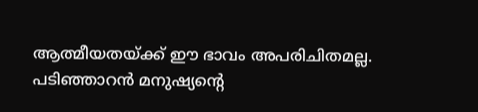ആത്മീയതയ്ക്ക് ഈ ഭാവം അപരിചിതമല്ല. പടിഞ്ഞാറന്‍ മനുഷ്യന്‍റെ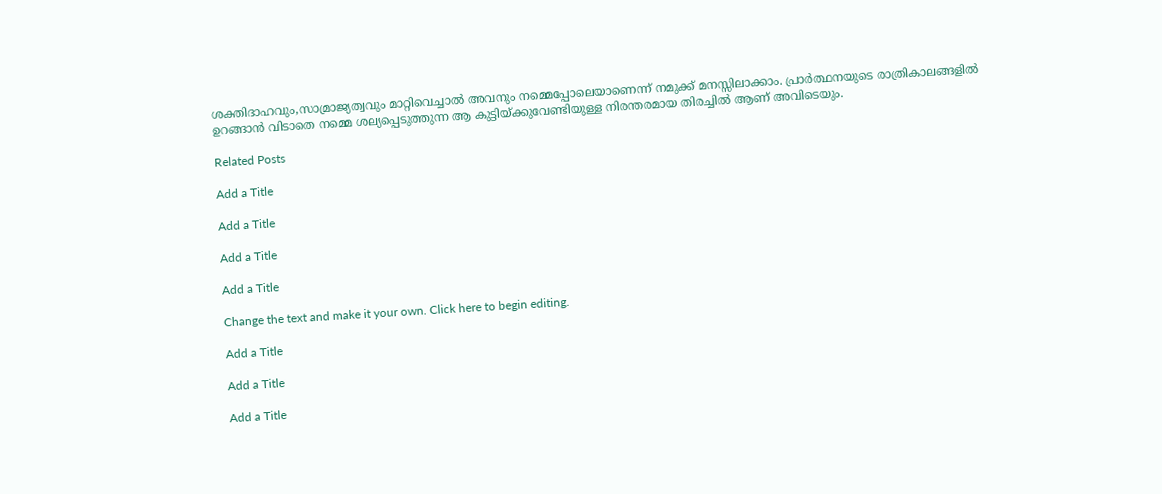ശക്തിദാഹവും,സാമ്രാജ്യത്വവും മാറ്റിവെച്ചാല്‍ അവനും നമ്മെപ്പോലെയാണെന്ന് നമുക്ക് മനസ്സിലാക്കാം. പ്രാര്‍ത്ഥനയുടെ രാത്രികാലങ്ങളില്‍ ഉറങ്ങാന്‍ വിടാതെ നമ്മെ ശല്യപ്പെടുത്തുന്ന ആ കുട്ടിയ്ക്കുവേണ്ടിയുള്ള നിരന്തരമായ തിരച്ചില്‍ ആണ് അവിടെയും.

Related Posts

Add a Title

Add a Title

Add a Title

Add a Title

Change the text and make it your own. Click here to begin editing.

Add a Title

Add a Title

Add a Title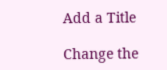Add a Title

Change the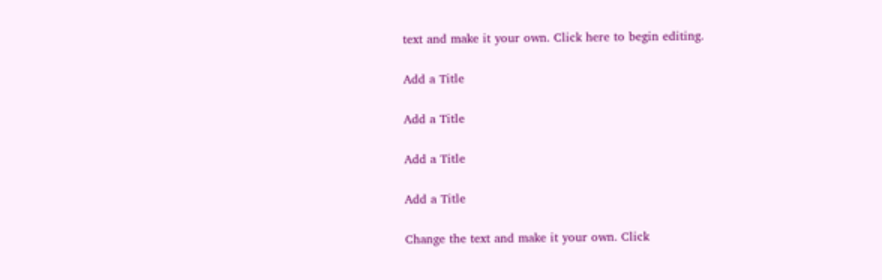text and make it your own. Click here to begin editing.

Add a Title

Add a Title

Add a Title

Add a Title

Change the text and make it your own. Click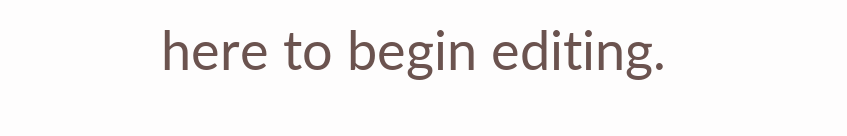here to begin editing.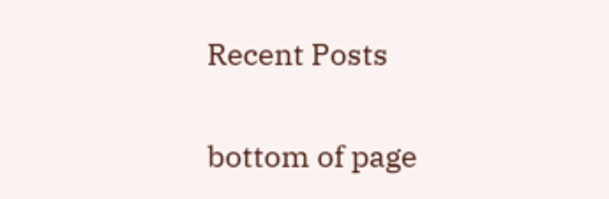Recent Posts

bottom of page